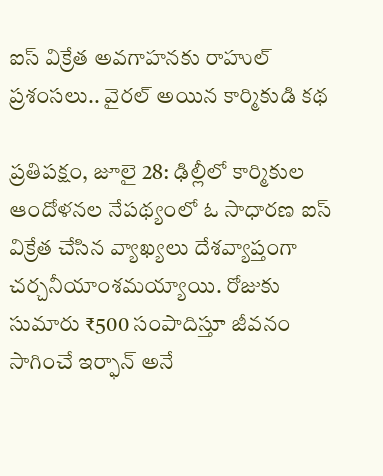ఐస్ విక్రేత అవగాహనకు రాహుల్ ప్రశంసలు.. వైరల్ అయిన కార్మికుడి కథ

ప్రతిపక్షం, జూలై 28: ఢిల్లీలో కార్మికుల ఆందోళనల నేపథ్యంలో ఓ సాధారణ ఐస్ విక్రేత చేసిన వ్యాఖ్యలు దేశవ్యాప్తంగా చర్చనీయాంశమయ్యాయి. రోజుకు సుమారు ₹500 సంపాదిస్తూ జీవనం సాగించే ఇర్ఫాన్ అనే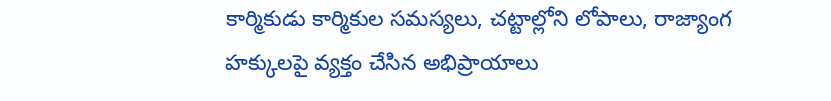కార్మికుడు కార్మికుల సమస్యలు, చట్టాల్లోని లోపాలు, రాజ్యాంగ హక్కులపై వ్యక్తం చేసిన అభిప్రాయాలు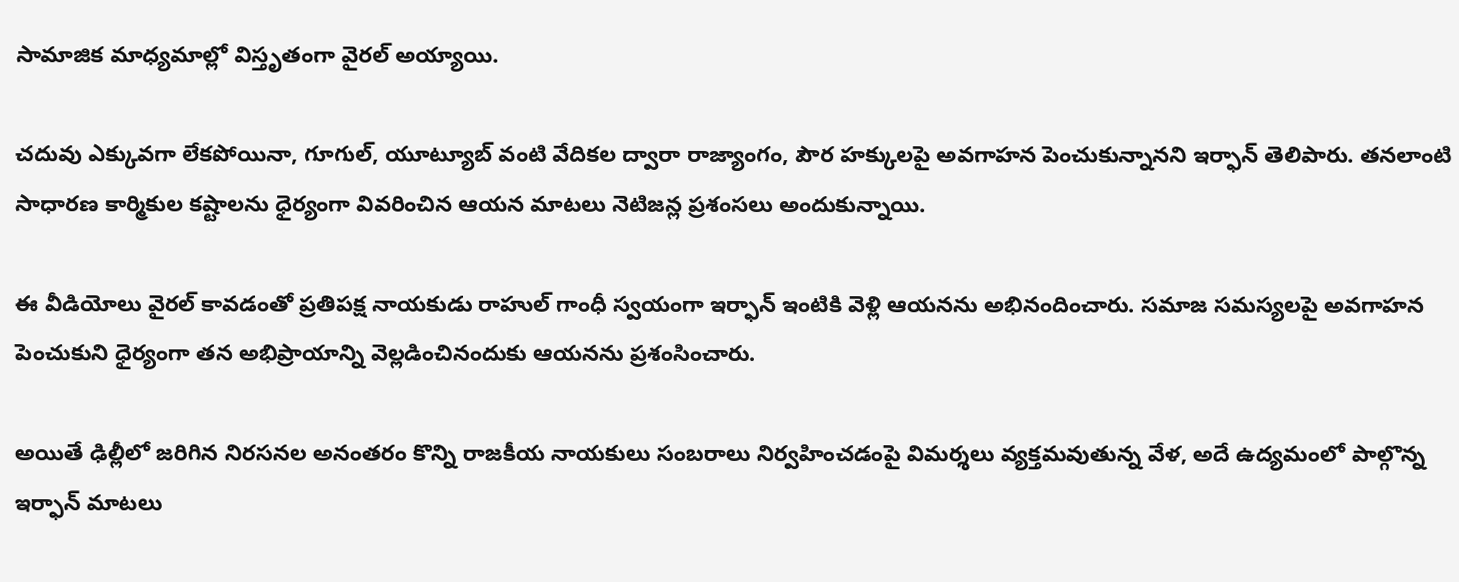సామాజిక మాధ్యమాల్లో విస్తృతంగా వైరల్ అయ్యాయి.

చదువు ఎక్కువగా లేకపోయినా, గూగుల్, యూట్యూబ్ వంటి వేదికల ద్వారా రాజ్యాంగం, పౌర హక్కులపై అవగాహన పెంచుకున్నానని ఇర్ఫాన్ తెలిపారు. తనలాంటి సాధారణ కార్మికుల కష్టాలను ధైర్యంగా వివరించిన ఆయన మాటలు నెటిజన్ల ప్రశంసలు అందుకున్నాయి.

ఈ వీడియోలు వైరల్ కావడంతో ప్రతిపక్ష నాయకుడు రాహుల్ గాంధీ స్వయంగా ఇర్ఫాన్ ఇంటికి వెళ్లి ఆయనను అభినందించారు. సమాజ సమస్యలపై అవగాహన పెంచుకుని ధైర్యంగా తన అభిప్రాయాన్ని వెల్లడించినందుకు ఆయనను ప్రశంసించారు.

అయితే ఢిల్లీలో జరిగిన నిరసనల అనంతరం కొన్ని రాజకీయ నాయకులు సంబరాలు నిర్వహించడంపై విమర్శలు వ్యక్తమవుతున్న వేళ, అదే ఉద్యమంలో పాల్గొన్న ఇర్ఫాన్ మాటలు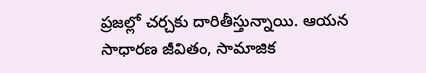ప్రజల్లో చర్చకు దారితీస్తున్నాయి. ఆయన సాధారణ జీవితం, సామాజిక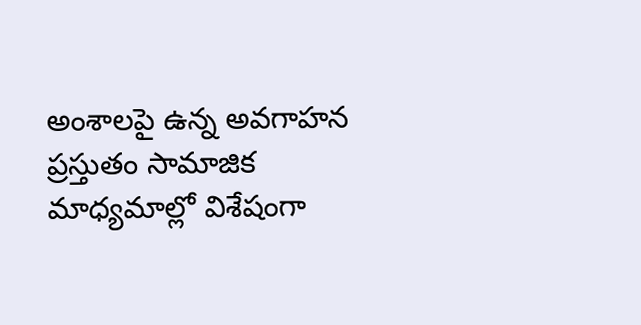అంశాలపై ఉన్న అవగాహన ప్రస్తుతం సామాజిక మాధ్యమాల్లో విశేషంగా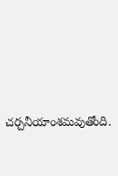చర్చనీయాంశమవుతోంది.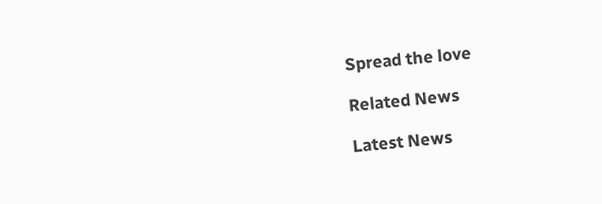Spread the love

Related News

Latest News